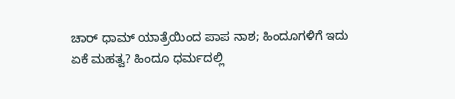ಚಾರ್ ಧಾಮ್ ಯಾತ್ರೆಯಿಂದ ಪಾಪ ನಾಶ; ಹಿಂದೂಗಳಿಗೆ ಇದು ಏಕೆ ಮಹತ್ವ? ಹಿಂದೂ ಧರ್ಮದಲ್ಲಿ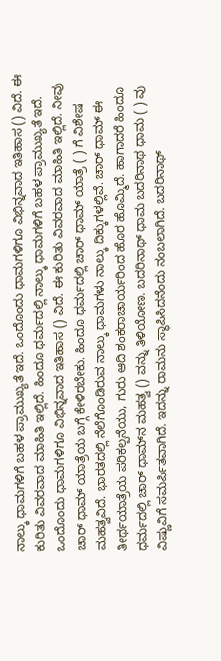ನಾಲ್ಕು ಧಾಮಗಳಿಗೆ ಬಹಳ ಪ್ರಾಮುಖ್ಯತೆ ಇದೆ. ಒಂದೊಂದು ಧಾಮಗಳಿಗೂ ವಿಭಿನ್ನವಾದ ಇತಿಹಾಸ () ವಿದೆ. ಈ ಕುರಿತು ವಿವರವಾದ ಮಾಹಿತಿ ಇಲ್ಲಿದೆ. ಹಿಂದೂ ಧರ್ಮದಲ್ಲಿ ನಾಲ್ಕು ಧಾಮಗಳಿಗೆ ಬಹಳ ಪ್ರಾಮುಖ್ಯತೆ ಇದೆ. ಒಂದೊಂದು ಧಾಮಗಳಿಗೂ ವಿಭಿನ್ನವಾದ ಇತಿಹಾಸ () ವಿದೆ. ಈ ಕುರಿತು ವಿವರವಾದ ಮಾಹಿತಿ ಇಲ್ಲಿದೆ. ನೀವು ಚಾರ್ ಧಾಮ್ ಯಾತ್ರೆಯ ಬಗ್ಗೆ ಕೇಳಿರಬೇಕು. ಹಿಂದೂ ಧರ್ಮದಲ್ಲಿ ಚಾರ್ ಧಾಮ್ ಯಾತ್ರೆ ( ) ಗೆ ವಿಶೇಷ ಮಹತ್ವವಿದೆ. ಭಾರತದಲ್ಲಿ ನೆಲೆಗೊಂಡಿರುವ ನಾಲ್ಕು ಧಾಮಗಳು ನಾಲ್ಕು ದಿಕ್ಕುಗಳಲ್ಲಿವೆ. ಚಾರ್ ಧಾಮ್ ಈ ತೀರ್ಥಯಾತ್ರೆಯ ಪರಿಕಲ್ಪನೆಯು, ಗುರು ಆದಿ ಶಂಕರಾಚಾರ್ಯರಿಂದ ಹೊರ ಹೊಮ್ಮಿದೆ. ಹಾಗಾದರೆ ಹಿಂದೂ ಧರ್ಮದಲ್ಲಿ ಚಾರ್ ಧಾಮ್‌ನ ಮಹತ್ವ () ವನ್ನು ತಿಳಿಯೋಣ. ಬದರಿನಾಥ್ ಧಾಮ ಬದರಿನಾಥ ಧಾಮ ( ) ವು ವಿಷ್ಣುವಿಗೆ ಸಮರ್ಪಿತವಾಗಿದೆ. ಇದನ್ನು ರಾಮನು ಸ್ಥಾಪಿಸಿದನೆಂದು ನಂಬಲಾಗಿದೆ. ಬದರಿನಾಥ್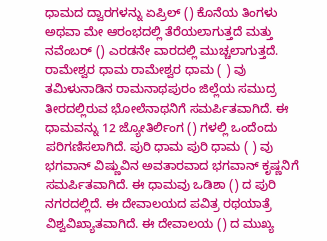ಧಾಮದ ದ್ವಾರಗಳನ್ನು ಏಪ್ರಿಲ್ () ಕೊನೆಯ ತಿಂಗಳು ಅಥವಾ ಮೇ ಆರಂಭದಲ್ಲಿ ತೆರೆಯಲಾಗುತ್ತದೆ ಮತ್ತು ನವೆಂಬರ್ () ಎರಡನೇ ವಾರದಲ್ಲಿ ಮುಚ್ಚಲಾಗುತ್ತದೆ. ರಾಮೇಶ್ವರ ಧಾಮ ರಾಮೇಶ್ವರ ಧಾಮ ( ) ವು ತಮಿಳುನಾಡಿನ ರಾಮನಾಥಪುರಂ ಜಿಲ್ಲೆಯ ಸಮುದ್ರ ತೀರದಲ್ಲಿರುವ ಭೋಲೆನಾಥನಿಗೆ ಸಮರ್ಪಿತವಾಗಿದೆ. ಈ ಧಾಮವನ್ನು 12 ಜ್ಯೋತಿರ್ಲಿಂಗ () ಗಳಲ್ಲಿ ಒಂದೆಂದು ಪರಿಗಣಿಸಲಾಗಿದೆ. ಪುರಿ ಧಾಮ ಪುರಿ ಧಾಮ ( ) ವು ಭಗವಾನ್ ವಿಷ್ಣುವಿನ ಅವತಾರವಾದ ಭಗವಾನ್ ಕೃಷ್ಣನಿಗೆ ಸಮರ್ಪಿತವಾಗಿದೆ. ಈ ಧಾಮವು ಒಡಿಶಾ () ದ ಪುರಿ ನಗರದಲ್ಲಿದೆ. ಈ ದೇವಾಲಯದ ಪವಿತ್ರ ರಥಯಾತ್ರೆ ವಿಶ್ವವಿಖ್ಯಾತವಾಗಿದೆ. ಈ ದೇವಾಲಯ () ದ ಮುಖ್ಯ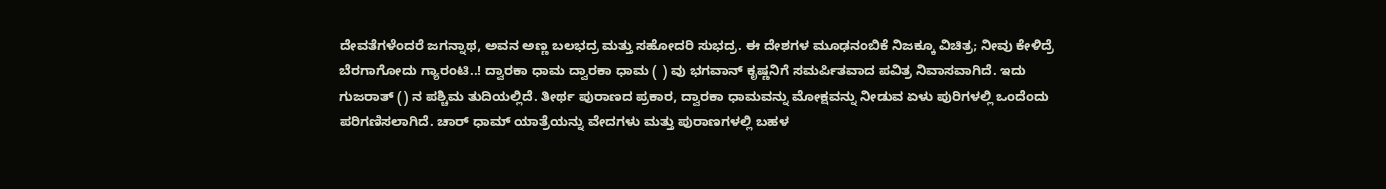ದೇವತೆಗಳೆಂದರೆ ಜಗನ್ನಾಥ, ಅವನ ಅಣ್ಣ ಬಲಭದ್ರ ಮತ್ತು ಸಹೋದರಿ ಸುಭದ್ರ. ಈ ದೇಶಗಳ ಮೂಢನಂಬಿಕೆ ನಿಜಕ್ಕೂ ವಿಚಿತ್ರ; ನೀವು ಕೇಳಿದ್ರೆ ಬೆರಗಾಗೋದು ಗ್ಯಾರಂಟಿ..! ದ್ವಾರಕಾ ಧಾಮ ದ್ವಾರಕಾ ಧಾಮ ( ) ವು ಭಗವಾನ್ ಕೃಷ್ಣನಿಗೆ ಸಮರ್ಪಿತವಾದ ಪವಿತ್ರ ನಿವಾಸವಾಗಿದೆ. ಇದು ಗುಜರಾತ್‌ () ನ ಪಶ್ಚಿಮ ತುದಿಯಲ್ಲಿದೆ. ತೀರ್ಥ ಪುರಾಣದ ಪ್ರಕಾರ, ದ್ವಾರಕಾ ಧಾಮವನ್ನು ಮೋಕ್ಷವನ್ನು ನೀಡುವ ಏಳು ಪುರಿಗಳಲ್ಲಿ ಒಂದೆಂದು ಪರಿಗಣಿಸಲಾಗಿದೆ. ಚಾರ್ ಧಾಮ್ ಯಾತ್ರೆಯನ್ನು ವೇದಗಳು ಮತ್ತು ಪುರಾಣಗಳಲ್ಲಿ ಬಹಳ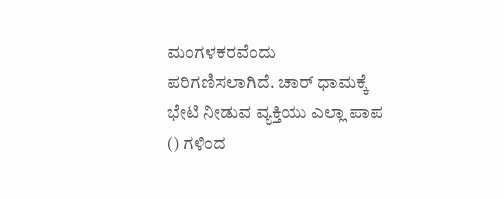ಮಂಗಳಕರವೆಂದು ಪರಿಗಣಿಸಲಾಗಿದೆ. ಚಾರ್ ಧಾಮಕ್ಕೆ ಭೇಟಿ ನೀಡುವ ವ್ಯಕ್ತಿಯು ಎಲ್ಲಾ ಪಾಪ () ಗಳಿಂದ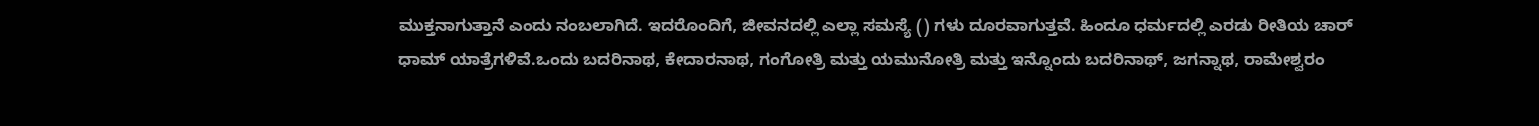ಮುಕ್ತನಾಗುತ್ತಾನೆ ಎಂದು ನಂಬಲಾಗಿದೆ. ಇದರೊಂದಿಗೆ, ಜೀವನದಲ್ಲಿ ಎಲ್ಲಾ ಸಮಸ್ಯೆ () ಗಳು ದೂರವಾಗುತ್ತವೆ. ಹಿಂದೂ ಧರ್ಮದಲ್ಲಿ ಎರಡು ರೀತಿಯ ಚಾರ್ ಧಾಮ್ ಯಾತ್ರೆಗಳಿವೆ.ಒಂದು ಬದರಿನಾಥ, ಕೇದಾರನಾಥ, ಗಂಗೋತ್ರಿ ಮತ್ತು ಯಮುನೋತ್ರಿ ಮತ್ತು ಇನ್ನೊಂದು ಬದರಿನಾಥ್, ಜಗನ್ನಾಥ, ರಾಮೇಶ್ವರಂ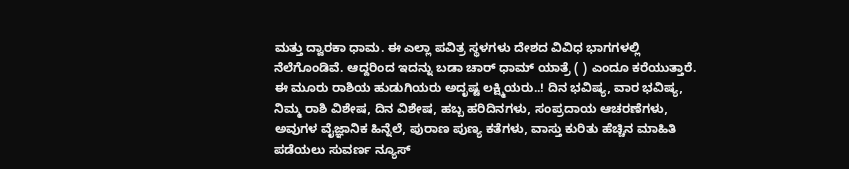ಮತ್ತು ದ್ವಾರಕಾ ಧಾಮ. ಈ ಎಲ್ಲಾ ಪವಿತ್ರ ಸ್ಥಳಗಳು ದೇಶದ ವಿವಿಧ ಭಾಗಗಳಲ್ಲಿ ನೆಲೆಗೊಂಡಿವೆ. ಆದ್ದರಿಂದ ಇದನ್ನು ಬಡಾ ಚಾರ್ ಧಾಮ್ ಯಾತ್ರೆ ( ) ಎಂದೂ ಕರೆಯುತ್ತಾರೆ. ಈ ಮೂರು ರಾಶಿಯ ಹುಡುಗಿಯರು ಅದೃಷ್ಟ ಲಕ್ಷ್ಮಿಯರು..! ದಿನ ಭವಿಷ್ಯ, ವಾರ ಭವಿಷ್ಯ, ನಿಮ್ಮ ರಾಶಿ ವಿಶೇಷ, ದಿನ ವಿಶೇಷ, ಹಬ್ಬ ಹರಿದಿನಗಳು, ಸಂಪ್ರದಾಯ ಆಚರಣೆಗಳು, ಅವುಗಳ ವೈಜ್ಞಾನಿಕ ಹಿನ್ನೆಲೆ, ಪುರಾಣ ಪುಣ್ಯ ಕತೆಗಳು, ವಾಸ್ತು ಕುರಿತು ಹೆಚ್ಚಿನ ಮಾಹಿತಿ ಪಡೆಯಲು ಸುವರ್ಣ ನ್ಯೂಸ್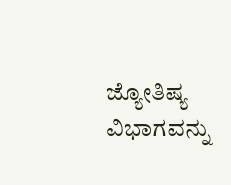ಜ್ಯೋತಿಷ್ಯ ವಿಭಾಗವನ್ನು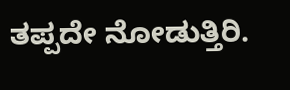ತಪ್ಪದೇ ನೋಡುತ್ತಿರಿ.